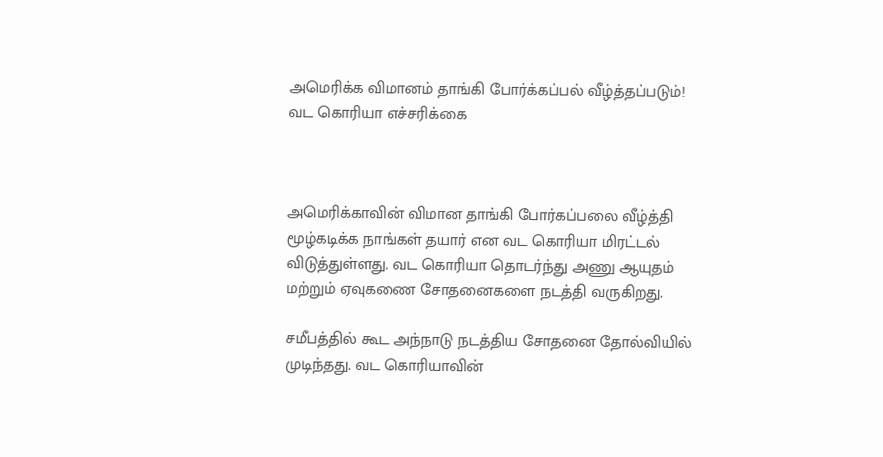அமெரிக்க விமானம் தாங்கி போர்க்கப்பல் வீழ்த்தப்படும்! வட கொரியா எச்சரிக்கை



அமெரிக்காவின் விமான தாங்கி போர்கப்பலை வீழ்த்தி மூழ்கடிக்க நாங்கள் தயார் என வட கொரியா மிரட்டல் விடுத்துள்ளது. வட கொரியா தொடர்ந்து அணு ஆயுதம் மற்றும் ஏவுகணை சோதனைகளை நடத்தி வருகிறது.

சமீபத்தில் கூட அந்நாடு நடத்திய சோதனை தோல்வியில் முடிந்தது. வட கொரியாவின்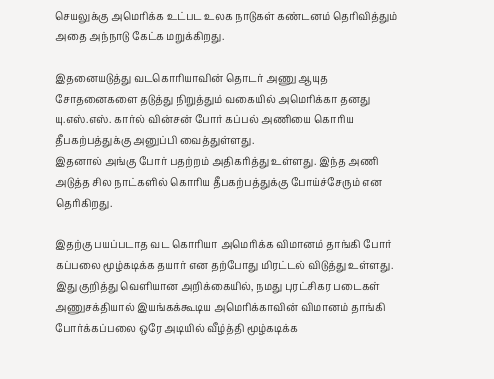செயலுக்கு அமெரிக்க உட்பட உலக நாடுகள் கண்டனம் தெரிவித்தும் அதை அந்நாடு கேட்க மறுக்கிறது.

இதனையடுத்து வடகொரியாவின் தொடர் அணு ஆயுத சோதனைகளை தடுத்து நிறுத்தும் வகையில் அமெரிக்கா தனது யு.எஸ்.எஸ். கார்ல் வின்சன் போர் கப்பல் அணியை கொரிய தீபகற்பத்துக்கு அனுப்பி வைத்துள்ளது.
இதனால் அங்கு போர் பதற்றம் அதிகரித்து உள்ளது. இந்த அணி அடுத்த சில நாட்களில் கொரிய தீபகற்பத்துக்கு போய்ச்சேரும் என தெரிகிறது.

இதற்கு பயப்படாத வட கொரியா அமெரிக்க விமானம் தாங்கி போர் கப்பலை மூழ்கடிக்க தயார் என தற்போது மிரட்டல் விடுத்து உள்ளது.
இது குறித்து வெளியான அறிக்கையில், நமது புரட்சிகர படைகள் அணுசக்தியால் இயங்கக்கூடிய அமெரிக்காவின் விமானம் தாங்கி போர்க்கப்பலை ஒரே அடியில் வீழ்த்தி மூழ்கடிக்க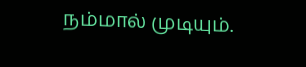நம்மால் முடியும்.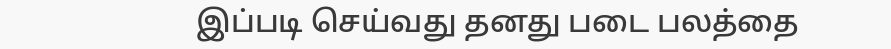இப்படி செய்வது தனது படை பலத்தை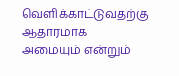வெளிக்காட்டுவதற்கு ஆதாரமாக அமையும் என்றும்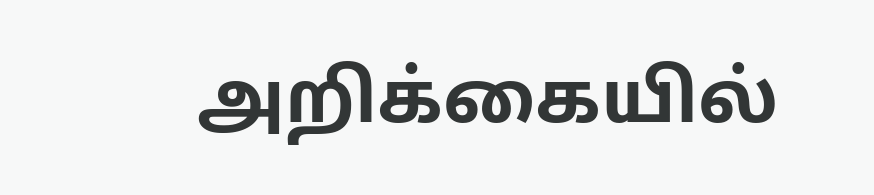அறிக்கையில்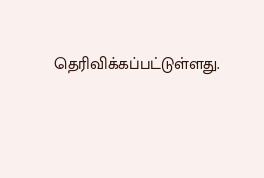தெரிவிக்கப்பட்டுள்ளது.